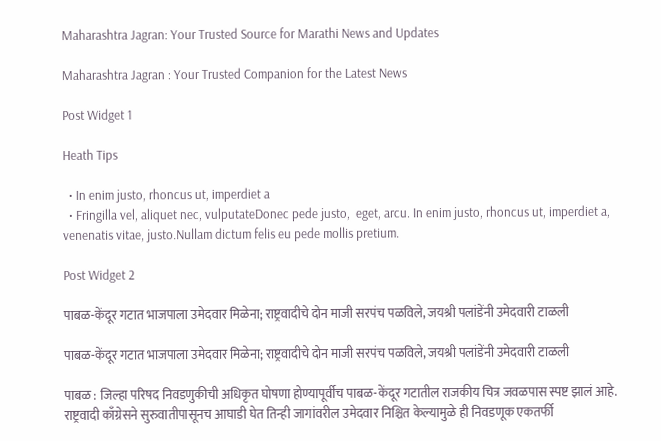Maharashtra Jagran: Your Trusted Source for Marathi News and Updates

Maharashtra Jagran : Your Trusted Companion for the Latest News

Post Widget 1

Heath Tips

  • In enim justo, rhoncus ut, imperdiet a
  • Fringilla vel, aliquet nec, vulputateDonec pede justo,  eget, arcu. In enim justo, rhoncus ut, imperdiet a, venenatis vitae, justo.Nullam dictum felis eu pede mollis pretium.

Post Widget 2

पाबळ-केंदूर गटात भाजपाला उमेदवार मिळेना; राष्ट्रवादीचे दोन माजी सरपंच पळविले, जयश्री पलांडेंनी उमेदवारी टाळली

पाबळ-केंदूर गटात भाजपाला उमेदवार मिळेना; राष्ट्रवादीचे दोन माजी सरपंच पळविले, जयश्री पलांडेंनी उमेदवारी टाळली

पाबळ : जिल्हा परिषद निवडणुकीची अधिकृत घोषणा होण्यापूर्वीच पाबळ-केंदूर गटातील राजकीय चित्र जवळपास स्पष्ट झालं आहे. राष्ट्रवादी काँग्रेसने सुरुवातीपासूनच आघाडी घेत तिन्ही जागांवरील उमेदवार निश्चित केल्यामुळे ही निवडणूक एकतर्फी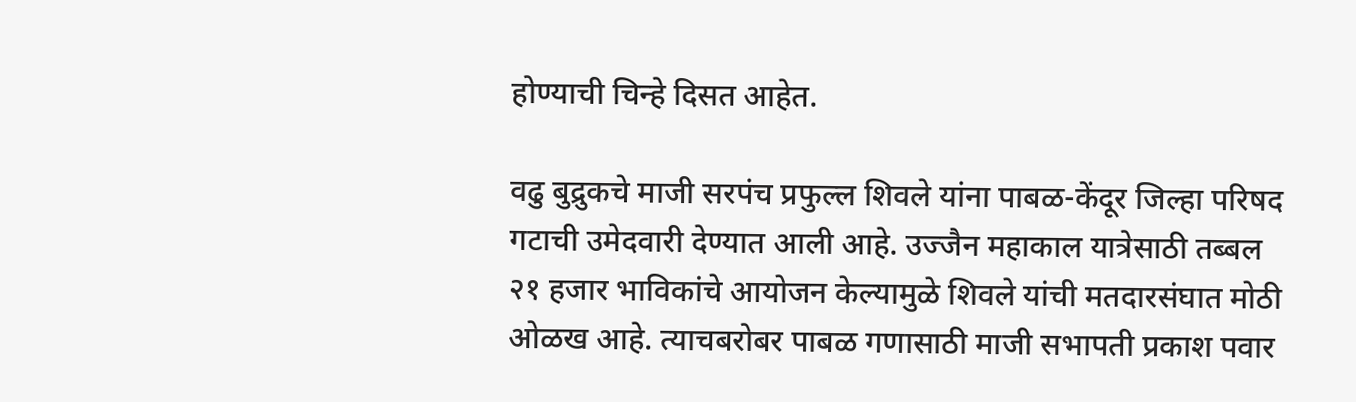होण्याची चिन्हे दिसत आहेत.

वढु बुद्रुकचे माजी सरपंच प्रफुल्ल शिवले यांना पाबळ-केंदूर जिल्हा परिषद गटाची उमेदवारी देण्यात आली आहे. उज्जैन महाकाल यात्रेसाठी तब्बल २१ हजार भाविकांचे आयोजन केल्यामुळे शिवले यांची मतदारसंघात मोठी ओळख आहे. त्याचबरोबर पाबळ गणासाठी माजी सभापती प्रकाश पवार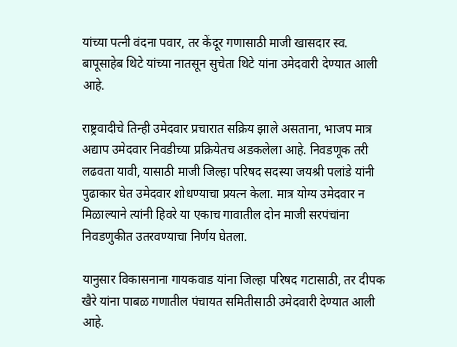यांच्या पत्नी वंदना पवार, तर केंदूर गणासाठी माजी खासदार स्व. बापूसाहेब थिटे यांच्या नातसून सुचेता थिटे यांना उमेदवारी देण्यात आली आहे.

राष्ट्रवादीचे तिन्ही उमेदवार प्रचारात सक्रिय झाले असताना, भाजप मात्र अद्याप उमेदवार निवडीच्या प्रक्रियेतच अडकलेला आहे. निवडणूक तरी लढवता यावी, यासाठी माजी जिल्हा परिषद सदस्या जयश्री पलांडे यांनी पुढाकार घेत उमेदवार शोधण्याचा प्रयत्न केला. मात्र योग्य उमेदवार न मिळाल्याने त्यांनी हिवरे या एकाच गावातील दोन माजी सरपंचांना निवडणुकीत उतरवण्याचा निर्णय घेतला.

यानुसार विकासनाना गायकवाड यांना जिल्हा परिषद गटासाठी, तर दीपक खैरे यांना पाबळ गणातील पंचायत समितीसाठी उमेदवारी देण्यात आली आहे.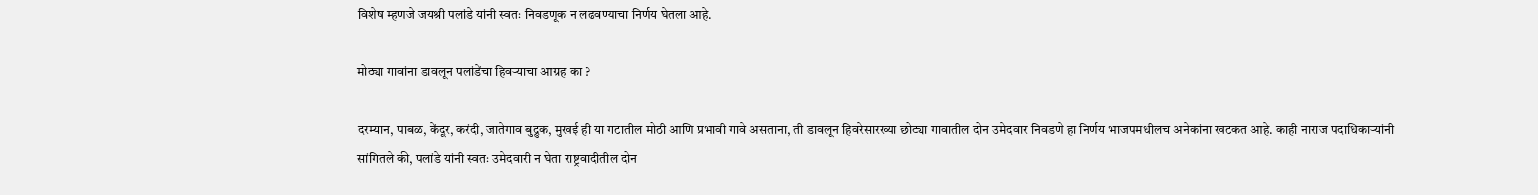विशेष म्हणजे जयश्री पलांडे यांनी स्वतः निवडणूक न लढवण्याचा निर्णय घेतला आहे.

मोठ्या गावांना डावलून पलांडेंचा हिवऱ्याचा आग्रह का ?

दरम्यान, पाबळ, केंदूर, करंदी, जातेगाव बुद्रुक, मुखई ही या गटातील मोठी आणि प्रभावी गावे असताना, ती डावलून हिवरेसारख्या छोट्या गावातील दोन उमेदवार निवडणे हा निर्णय भाजपमधीलच अनेकांना खटकत आहे. काही नाराज पदाधिकाऱ्यांनी सांगितले की, पलांडे यांनी स्वतः उमेदवारी न घेता राष्ट्रवादीतील दोन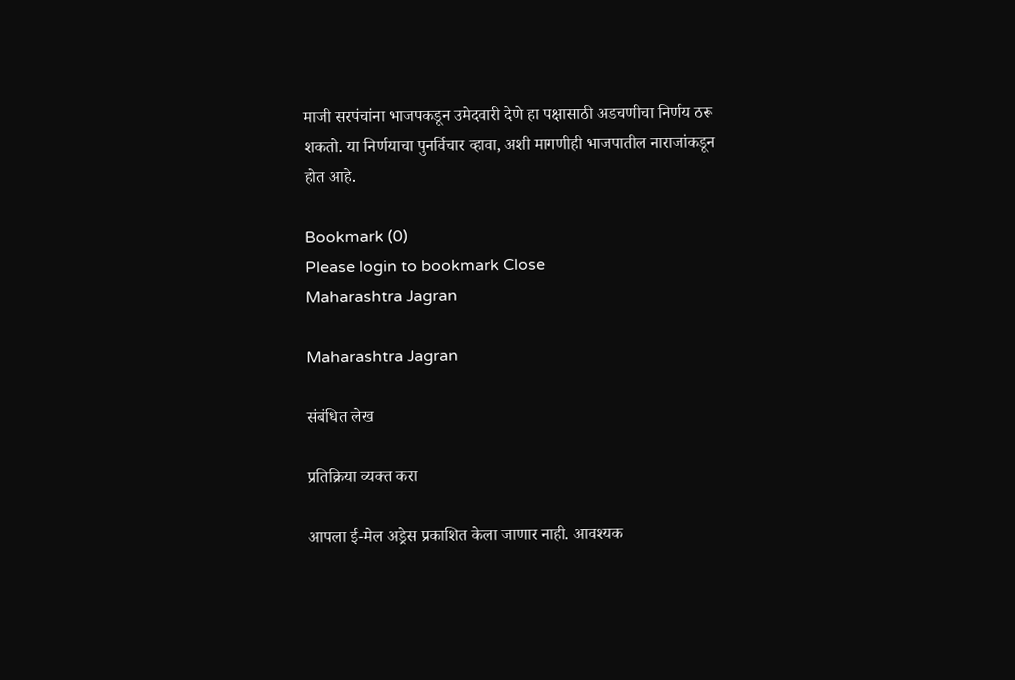माजी सरपंचांना भाजपकडून उमेदवारी देणे हा पक्षासाठी अडचणीचा निर्णय ठरू शकतो. या निर्णयाचा पुनर्विचार व्हावा, अशी मागणीही भाजपातील नाराजांकडून होत आहे.

Bookmark (0)
Please login to bookmark Close
Maharashtra Jagran

Maharashtra Jagran

संबंधित लेख

प्रतिक्रिया व्यक्त करा

आपला ई-मेल अड्रेस प्रकाशित केला जाणार नाही. आवश्यक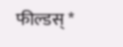फील्डस् *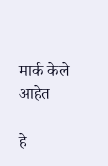मार्क केले आहेत

हे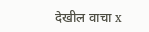देखील वाचा x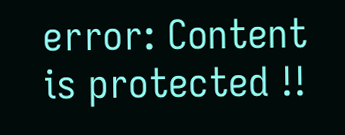error: Content is protected !!